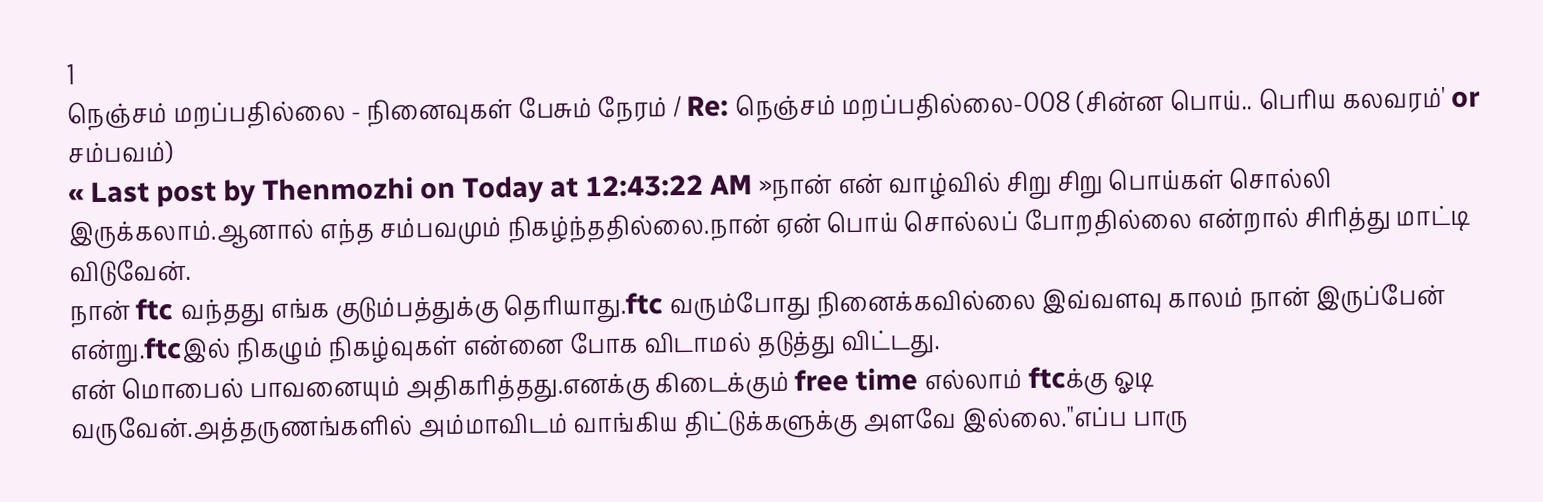1
நெஞ்சம் மறப்பதில்லை - நினைவுகள் பேசும் நேரம் / Re: நெஞ்சம் மறப்பதில்லை-008 (சின்ன பொய்.. பெரிய கலவரம்' or சம்பவம்)
« Last post by Thenmozhi on Today at 12:43:22 AM »நான் என் வாழ்வில் சிறு சிறு பொய்கள் சொல்லி இருக்கலாம்.ஆனால் எந்த சம்பவமும் நிகழ்ந்ததில்லை.நான் ஏன் பொய் சொல்லப் போறதில்லை என்றால் சிரித்து மாட்டி விடுவேன்.
நான் ftc வந்தது எங்க குடும்பத்துக்கு தெரியாது.ftc வரும்போது நினைக்கவில்லை இவ்வளவு காலம் நான் இருப்பேன் என்று.ftcஇல் நிகழும் நிகழ்வுகள் என்னை போக விடாமல் தடுத்து விட்டது.
என் மொபைல் பாவனையும் அதிகரித்தது.எனக்கு கிடைக்கும் free time எல்லாம் ftcக்கு ஓடி வருவேன்.அத்தருணங்களில் அம்மாவிடம் வாங்கிய திட்டுக்களுக்கு அளவே இல்லை."எப்ப பாரு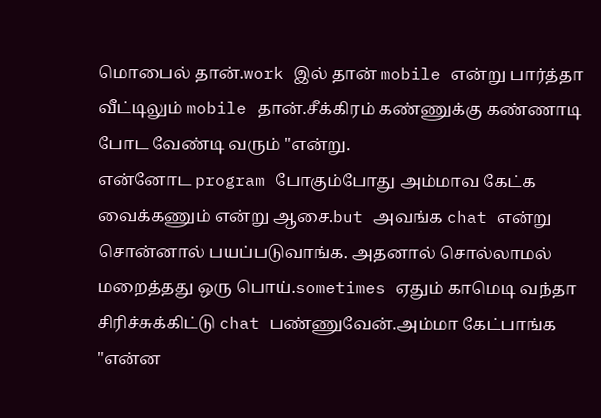மொபைல் தான்.work இல் தான் mobile என்று பார்த்தா வீட்டிலும் mobile தான்.சீக்கிரம் கண்ணுக்கு கண்ணாடி போட வேண்டி வரும் "என்று.
என்னோட program போகும்போது அம்மாவ கேட்க வைக்கணும் என்று ஆசை.but அவங்க chat என்று சொன்னால் பயப்படுவாங்க. அதனால் சொல்லாமல் மறைத்தது ஒரு பொய்.sometimes ஏதும் காமெடி வந்தா சிரிச்சுக்கிட்டு chat பண்ணுவேன்.அம்மா கேட்பாங்க "என்ன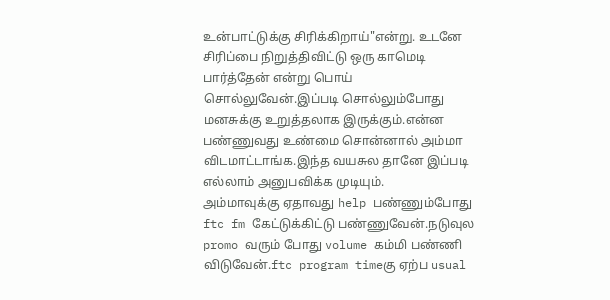உன்பாட்டுக்கு சிரிக்கிறாய்"என்று. உடனே சிரிப்பை நிறுத்திவிட்டு ஒரு காமெடி பார்த்தேன் என்று பொய் சொல்லுவேன்.இப்படி சொல்லும்போது மனசுக்கு உறுத்தலாக இருக்கும்.என்ன பண்ணுவது உண்மை சொன்னால் அம்மா விடமாட்டாங்க.இந்த வயசுல தானே இப்படி எல்லாம் அனுபவிக்க முடியும்.
அம்மாவுக்கு ஏதாவது help பண்ணும்போது ftc fm கேட்டுக்கிட்டு பண்ணுவேன்.நடுவுல promo வரும் போது volume கம்மி பண்ணி விடுவேன்.ftc program timeகு ஏற்ப usual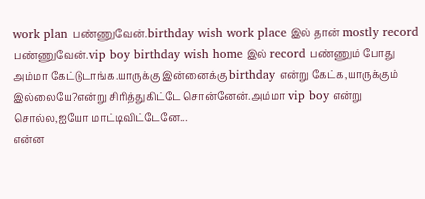work plan பண்ணுவேன்.birthday wish work place இல் தான் mostly record பண்ணுவேன்.vip boy birthday wish home இல் record பண்ணும் போது அம்மா கேட்டுடாங்க.யாருக்கு இன்னைக்கு birthday என்று கேட்க,யாருக்கும் இல்லையே?என்று சிரித்துகிட்டே சொன்னேன்.அம்மா vip boy என்று சொல்ல,ஐயோ மாட்டிவிட்டேனே...
என்ன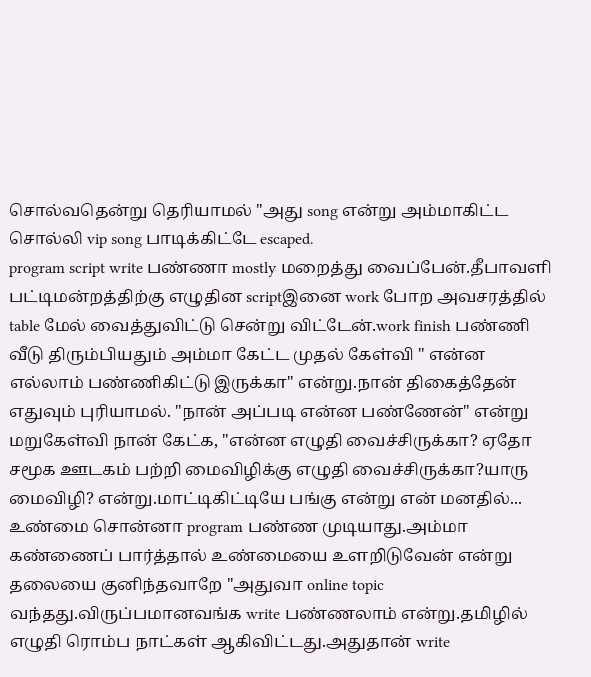சொல்வதென்று தெரியாமல் "அது song என்று அம்மாகிட்ட சொல்லி vip song பாடிக்கிட்டே escaped.
program script write பண்ணா mostly மறைத்து வைப்பேன்.தீபாவளி பட்டிமன்றத்திற்கு எழுதின scriptஇனை work போற அவசரத்தில் table மேல் வைத்துவிட்டு சென்று விட்டேன்.work finish பண்ணி வீடு திரும்பியதும் அம்மா கேட்ட முதல் கேள்வி " என்ன எல்லாம் பண்ணிகிட்டு இருக்கா" என்று.நான் திகைத்தேன் எதுவும் புரியாமல். "நான் அப்படி என்ன பண்ணேன்" என்று மறுகேள்வி நான் கேட்க, "என்ன எழுதி வைச்சிருக்கா? ஏதோ சமூக ஊடகம் பற்றி மைவிழிக்கு எழுதி வைச்சிருக்கா?யாரு மைவிழி? என்று.மாட்டிகிட்டியே பங்கு என்று என் மனதில்... உண்மை சொன்னா program பண்ண முடியாது.அம்மா கண்ணைப் பார்த்தால் உண்மையை உளறிடுவேன் என்று தலையை குனிந்தவாறே "அதுவா online topic வந்தது.விருப்பமானவங்க write பண்ணலாம் என்று.தமிழில் எழுதி ரொம்ப நாட்கள் ஆகிவிட்டது.அதுதான் write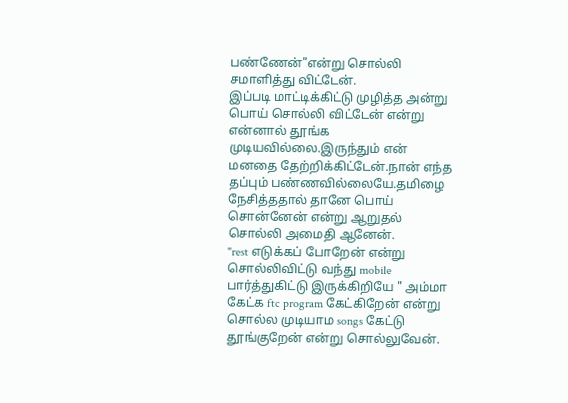பண்ணேன்"என்று சொல்லி சமாளித்து விட்டேன்.
இப்படி மாட்டிக்கிட்டு முழித்த அன்று பொய் சொல்லி விட்டேன் என்று என்னால் தூங்க முடியவில்லை.இருந்தும் என் மனதை தேற்றிக்கிட்டேன்.நான் எந்த தப்பும் பண்ணவில்லையே.தமிழை நேசித்ததால் தானே பொய் சொன்னேன் என்று ஆறுதல் சொல்லி அமைதி ஆனேன்.
"rest எடுக்கப் போறேன் என்று சொல்லிவிட்டு வந்து mobile பார்த்துகிட்டு இருக்கிறியே " அம்மா கேட்க ftc program கேட்கிறேன் என்று சொல்ல முடியாம songs கேட்டு தூங்குறேன் என்று சொல்லுவேன்.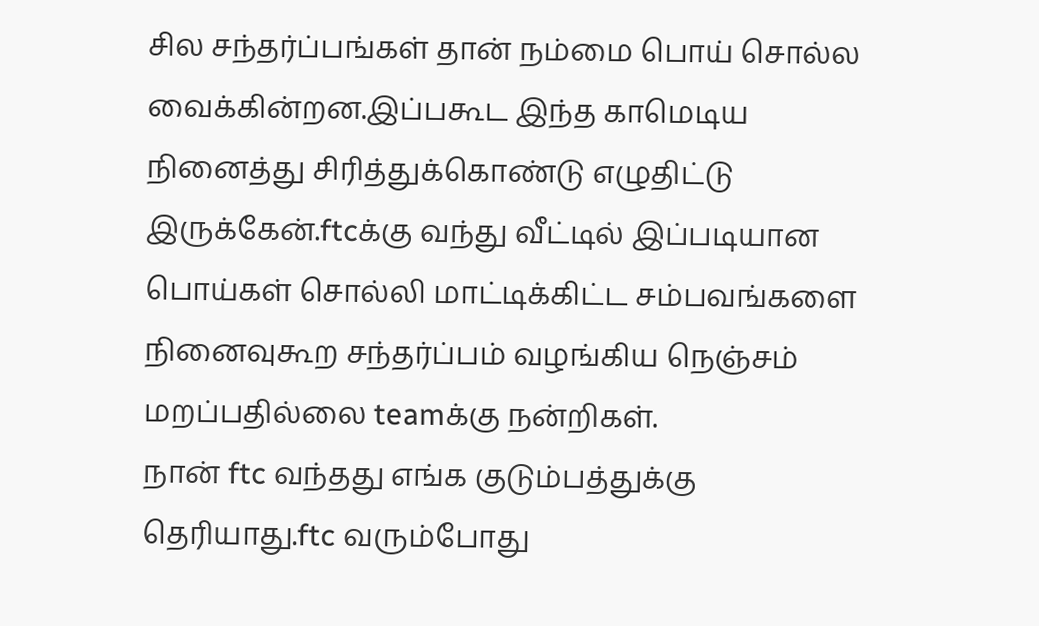சில சந்தர்ப்பங்கள் தான் நம்மை பொய் சொல்ல வைக்கின்றன.இப்பகூட இந்த காமெடிய நினைத்து சிரித்துக்கொண்டு எழுதிட்டு இருக்கேன்.ftcக்கு வந்து வீட்டில் இப்படியான பொய்கள் சொல்லி மாட்டிக்கிட்ட சம்பவங்களை நினைவுகூற சந்தர்ப்பம் வழங்கிய நெஞ்சம் மறப்பதில்லை teamக்கு நன்றிகள்.
நான் ftc வந்தது எங்க குடும்பத்துக்கு தெரியாது.ftc வரும்போது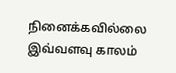நினைக்கவில்லை இவ்வளவு காலம்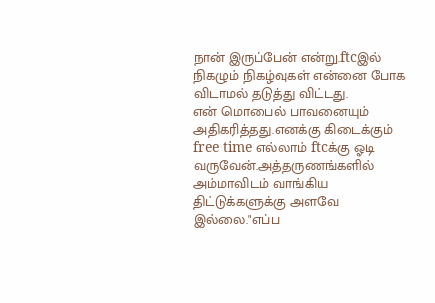நான் இருப்பேன் என்று.ftcஇல் நிகழும் நிகழ்வுகள் என்னை போக விடாமல் தடுத்து விட்டது.
என் மொபைல் பாவனையும் அதிகரித்தது.எனக்கு கிடைக்கும் free time எல்லாம் ftcக்கு ஓடி வருவேன்.அத்தருணங்களில் அம்மாவிடம் வாங்கிய திட்டுக்களுக்கு அளவே இல்லை."எப்ப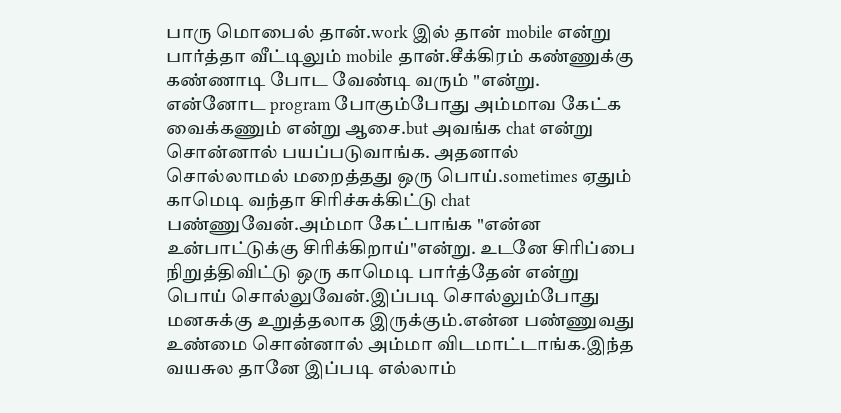பாரு மொபைல் தான்.work இல் தான் mobile என்று பார்த்தா வீட்டிலும் mobile தான்.சீக்கிரம் கண்ணுக்கு கண்ணாடி போட வேண்டி வரும் "என்று.
என்னோட program போகும்போது அம்மாவ கேட்க வைக்கணும் என்று ஆசை.but அவங்க chat என்று சொன்னால் பயப்படுவாங்க. அதனால் சொல்லாமல் மறைத்தது ஒரு பொய்.sometimes ஏதும் காமெடி வந்தா சிரிச்சுக்கிட்டு chat பண்ணுவேன்.அம்மா கேட்பாங்க "என்ன உன்பாட்டுக்கு சிரிக்கிறாய்"என்று. உடனே சிரிப்பை நிறுத்திவிட்டு ஒரு காமெடி பார்த்தேன் என்று பொய் சொல்லுவேன்.இப்படி சொல்லும்போது மனசுக்கு உறுத்தலாக இருக்கும்.என்ன பண்ணுவது உண்மை சொன்னால் அம்மா விடமாட்டாங்க.இந்த வயசுல தானே இப்படி எல்லாம்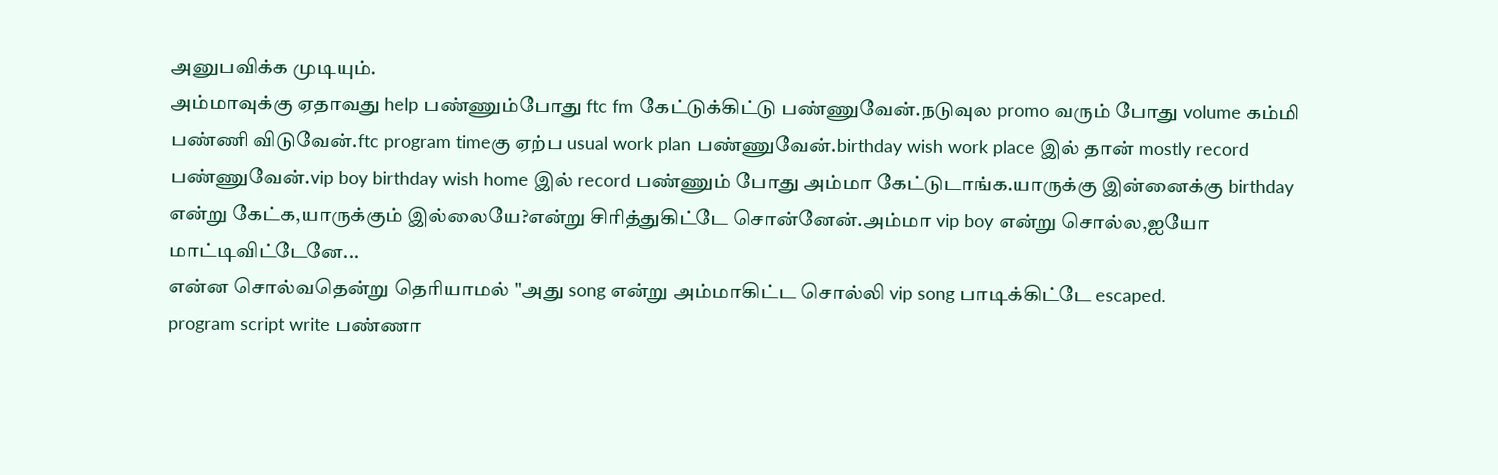அனுபவிக்க முடியும்.
அம்மாவுக்கு ஏதாவது help பண்ணும்போது ftc fm கேட்டுக்கிட்டு பண்ணுவேன்.நடுவுல promo வரும் போது volume கம்மி பண்ணி விடுவேன்.ftc program timeகு ஏற்ப usual work plan பண்ணுவேன்.birthday wish work place இல் தான் mostly record பண்ணுவேன்.vip boy birthday wish home இல் record பண்ணும் போது அம்மா கேட்டுடாங்க.யாருக்கு இன்னைக்கு birthday என்று கேட்க,யாருக்கும் இல்லையே?என்று சிரித்துகிட்டே சொன்னேன்.அம்மா vip boy என்று சொல்ல,ஐயோ மாட்டிவிட்டேனே...
என்ன சொல்வதென்று தெரியாமல் "அது song என்று அம்மாகிட்ட சொல்லி vip song பாடிக்கிட்டே escaped.
program script write பண்ணா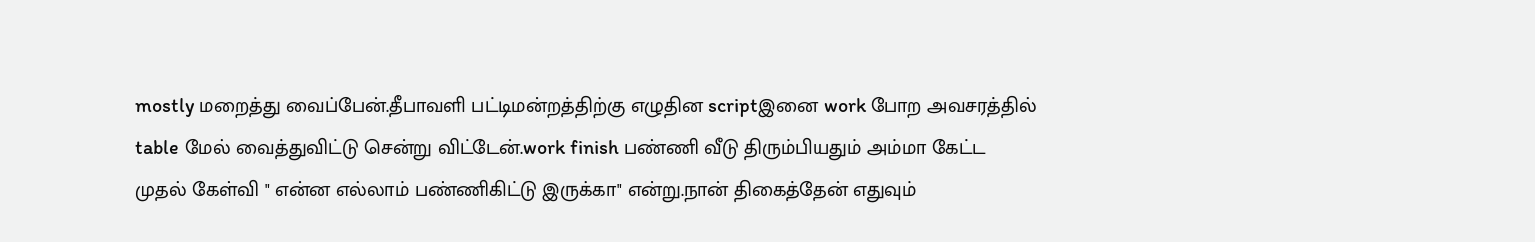mostly மறைத்து வைப்பேன்.தீபாவளி பட்டிமன்றத்திற்கு எழுதின scriptஇனை work போற அவசரத்தில் table மேல் வைத்துவிட்டு சென்று விட்டேன்.work finish பண்ணி வீடு திரும்பியதும் அம்மா கேட்ட முதல் கேள்வி " என்ன எல்லாம் பண்ணிகிட்டு இருக்கா" என்று.நான் திகைத்தேன் எதுவும்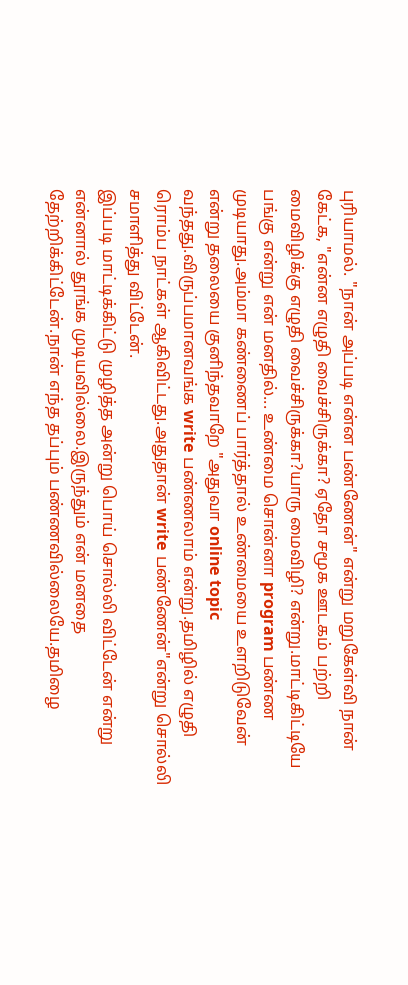புரியாமல். "நான் அப்படி என்ன பண்ணேன்" என்று மறுகேள்வி நான் கேட்க, "என்ன எழுதி வைச்சிருக்கா? ஏதோ சமூக ஊடகம் பற்றி மைவிழிக்கு எழுதி வைச்சிருக்கா?யாரு மைவிழி? என்று.மாட்டிகிட்டியே பங்கு என்று என் மனதில்... உண்மை சொன்னா program பண்ண முடியாது.அம்மா கண்ணைப் பார்த்தால் உண்மையை உளறிடுவேன் என்று தலையை குனிந்தவாறே "அதுவா online topic வந்தது.விருப்பமானவங்க write பண்ணலாம் என்று.தமிழில் எழுதி ரொம்ப நாட்கள் ஆகிவிட்டது.அதுதான் write பண்ணேன்"என்று சொல்லி சமாளித்து விட்டேன்.
இப்படி மாட்டிக்கிட்டு முழித்த அன்று பொய் சொல்லி விட்டேன் என்று என்னால் தூங்க முடியவில்லை.இருந்தும் என் மனதை தேற்றிக்கிட்டேன்.நான் எந்த தப்பும் பண்ணவில்லையே.தமிழை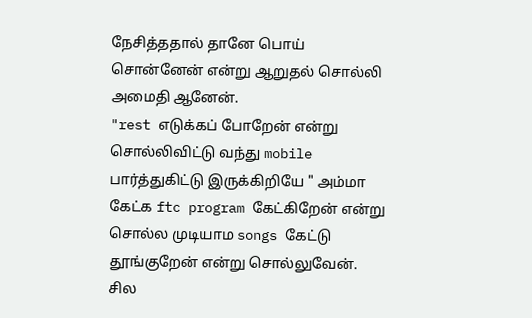நேசித்ததால் தானே பொய் சொன்னேன் என்று ஆறுதல் சொல்லி அமைதி ஆனேன்.
"rest எடுக்கப் போறேன் என்று சொல்லிவிட்டு வந்து mobile பார்த்துகிட்டு இருக்கிறியே " அம்மா கேட்க ftc program கேட்கிறேன் என்று சொல்ல முடியாம songs கேட்டு தூங்குறேன் என்று சொல்லுவேன்.
சில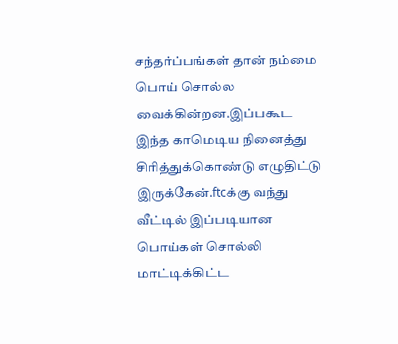சந்தர்ப்பங்கள் தான் நம்மை பொய் சொல்ல வைக்கின்றன.இப்பகூட இந்த காமெடிய நினைத்து சிரித்துக்கொண்டு எழுதிட்டு இருக்கேன்.ftcக்கு வந்து வீட்டில் இப்படியான பொய்கள் சொல்லி மாட்டிக்கிட்ட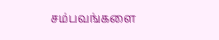சம்பவங்களை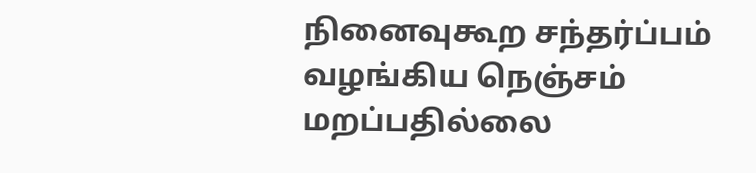நினைவுகூற சந்தர்ப்பம் வழங்கிய நெஞ்சம் மறப்பதில்லை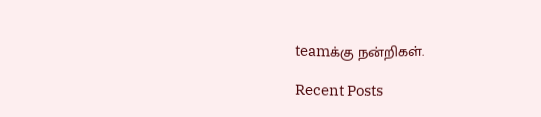teamக்கு நன்றிகள்.

Recent Posts